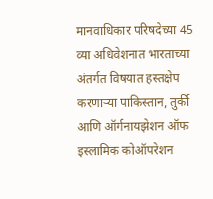मानवाधिकार परिषदेच्या 45 व्या अधिवेशनात भारताच्या अंतर्गत विषयात हस्तक्षेप करणाऱ्या पाकिस्तान, तुर्की आणि ऑर्गनायझेशन ऑफ इस्लामिक कोऑपरेशन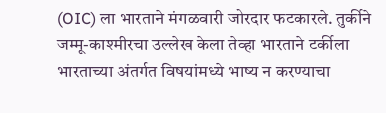(OIC) ला भारताने मंगळवारी जोरदार फटकारले. तुर्कीने जम्मू-काश्मीरचा उल्लेख केला तेव्हा भारताने टर्कीला भारताच्या अंतर्गत विषयांमध्ये भाष्य न करण्याचा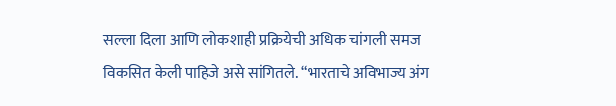सल्ला दिला आणि लोकशाही प्रक्रियेची अधिक चांगली समज विकसित केली पाहिजे असे सांगितले. “भारताचे अविभाज्य अंग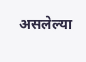असलेल्या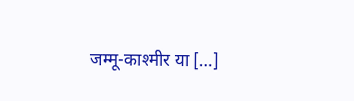जम्मू-काश्मीर या […]